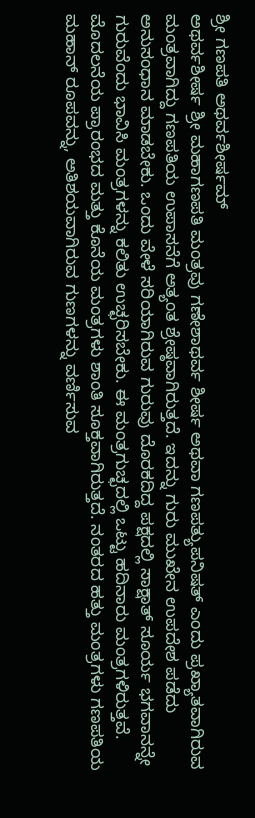ಶ್ರೀ ಗಣಪತಿ ಅಥರ್ವಶೀರ್ಷಮ್
ಅಥರ್ವಶೀರ್ಷ ಶ್ರೀ ಮಹಾಗಣಪತಿ ಮಂತ್ರವು ಗಣೇಶಾಥರ್ವ ಶೀರ್ಷ ಅಥವಾ ಗಣಪತ್ಯುಪನಿಷತ್ ಎಂದು ಪ್ರಖ್ಯಾತವಾಗಿರುವ ಮಂತ್ರವಾಗಿದ್ದು ಗಣಪತಿಯ ಉಪಾಸನೆಗೆ ಅತ್ಯಂತ ಶ್ರೇಷ್ಠವಾಗಿರುತ್ತದೆ. ಇದನ್ನು ಗುರು ಮುಖೇನ ಉಪದೇಶ ಪಡೆದು ಅನುಸಂಧಾನ ಮಾಡಬೇಕು. ಒಂದು ವೇಳೆ ಸರಿಯಾಗಿರುವ ಗುರುವು ದೊರಕದಿದ್ದ ಪಕ್ಷದಲ್ಲಿ ಸಾಕ್ಷಾತ್ ಸೂರ್ಯ ಭಗವಾನನ್ನೇ ಗುರುವೆಂದು ಭಾವಿಸಿ ಮಂತ್ರಗಳನ್ನು ಕಲಿತು ಉಚ್ಛರಿಸಬೇಕು. ಈ ಮಂತ್ರಗುಚ್ಛದಲ್ಲಿ ಒಟ್ಟು ಹದಿನಾರು ಮಂತ್ರಗಳಿರುತ್ತವೆ.
ಮೊದಲನೆಯ ಪ್ರಾರಂಭದ ಮತ್ತು ಕೊನೆಯ ಮಂತ್ರಗಳು ಶಾಂತಿ ಸೂಕ್ತವಾಗಿರುತ್ತದೆ. ನಂತರದ ಹತ್ತು ಮಂತ್ರಗಳು ಗಣಪತಿಯ ಮಹಾನ್ ರೂಪವನ್ನು, ಅತಿಶಯವಾಗಿರುವ ಗುಣಗಳನ್ನು ವರ್ಣಿಸುವ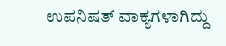ಉಪನಿಷತ್ ವಾಕ್ಯಗಳಾಗಿದ್ದು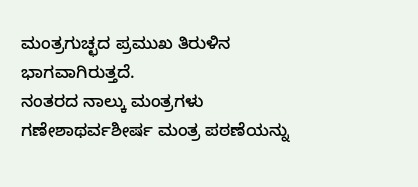ಮಂತ್ರಗುಚ್ಛದ ಪ್ರಮುಖ ತಿರುಳಿನ ಭಾಗವಾಗಿರುತ್ತದೆ.
ನಂತರದ ನಾಲ್ಕು ಮಂತ್ರಗಳು ಗಣೇಶಾಥರ್ವಶೀರ್ಷ ಮಂತ್ರ ಪಠಣೆಯನ್ನು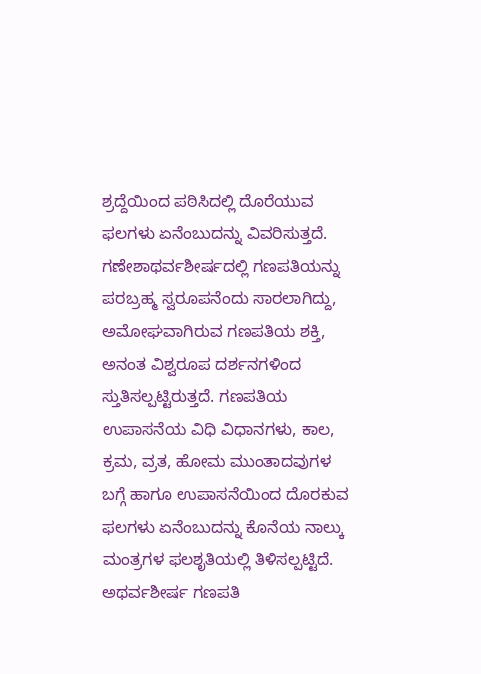ಶ್ರದ್ದೆಯಿಂದ ಪಠಿಸಿದಲ್ಲಿ ದೊರೆಯುವ ಫಲಗಳು ಏನೆಂಬುದನ್ನು ವಿವರಿಸುತ್ತದೆ.
ಗಣೇಶಾಥರ್ವಶೀರ್ಷದಲ್ಲಿ ಗಣಪತಿಯನ್ನು ಪರಬ್ರಹ್ಮ ಸ್ವರೂಪನೆಂದು ಸಾರಲಾಗಿದ್ದು, ಅಮೋಘವಾಗಿರುವ ಗಣಪತಿಯ ಶಕ್ತಿ, ಅನಂತ ವಿಶ್ವರೂಪ ದರ್ಶನಗಳಿಂದ ಸ್ತುತಿಸಲ್ಪಟ್ಟಿರುತ್ತದೆ. ಗಣಪತಿಯ ಉಪಾಸನೆಯ ವಿಧಿ ವಿಧಾನಗಳು, ಕಾಲ, ಕ್ರಮ, ವ್ರತ, ಹೋಮ ಮುಂತಾದವುಗಳ ಬಗ್ಗೆ ಹಾಗೂ ಉಪಾಸನೆಯಿಂದ ದೊರಕುವ ಫಲಗಳು ಏನೆಂಬುದನ್ನು ಕೊನೆಯ ನಾಲ್ಕು ಮಂತ್ರಗಳ ಫಲಶೃತಿಯಲ್ಲಿ ತಿಳಿಸಲ್ಪಟ್ಟಿದೆ. ಅಥರ್ವಶೀರ್ಷ ಗಣಪತಿ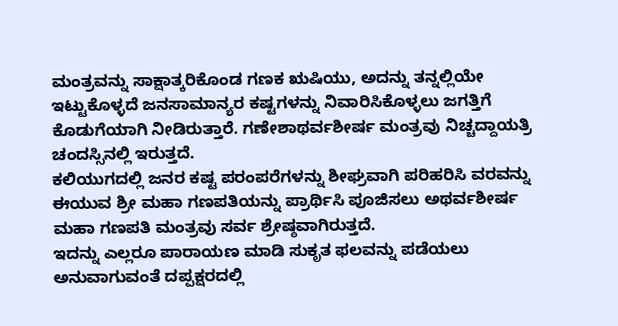ಮಂತ್ರವನ್ನು ಸಾಕ್ಷಾತ್ಕರಿಕೊಂಡ ಗಣಕ ಋಷಿಯು, ಅದನ್ನು ತನ್ನಲ್ಲಿಯೇ ಇಟ್ಟುಕೊಳ್ಳದೆ ಜನಸಾಮಾನ್ಯರ ಕಷ್ಟಗಳನ್ನು ನಿವಾರಿಸಿಕೊಳ್ಳಲು ಜಗತ್ತಿಗೆ ಕೊಡುಗೆಯಾಗಿ ನೀಡಿರುತ್ತಾರೆ. ಗಣೇಶಾಥರ್ವಶೀರ್ಷ ಮಂತ್ರವು ನಿಚ್ಚದ್ದಾಯತ್ರಿ ಚಂದಸ್ಸಿನಲ್ಲಿ ಇರುತ್ತದೆ.
ಕಲಿಯುಗದಲ್ಲಿ ಜನರ ಕಷ್ಟ ಪರಂಪರೆಗಳನ್ನು ಶೀಘ್ರವಾಗಿ ಪರಿಹರಿಸಿ ವರವನ್ನು ಈಯುವ ಶ್ರೀ ಮಹಾ ಗಣಪತಿಯನ್ನು ಪ್ರಾರ್ಥಿಸಿ ಪೂಜಿಸಲು ಅಥರ್ವಶೀರ್ಷ ಮಹಾ ಗಣಪತಿ ಮಂತ್ರವು ಸರ್ವ ಶ್ರೇಷ್ಠವಾಗಿರುತ್ತದೆ.
ಇದನ್ನು ಎಲ್ಲರೂ ಪಾರಾಯಣ ಮಾಡಿ ಸುಕೃತ ಫಲವನ್ನು ಪಡೆಯಲು ಅನುವಾಗುವಂತೆ ದಪ್ಪಕ್ಷರದಲ್ಲಿ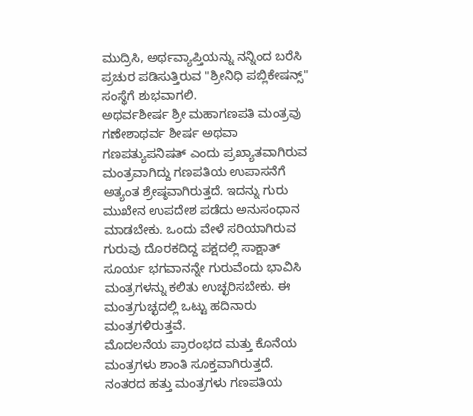ಮುದ್ರಿಸಿ, ಅರ್ಥವ್ಯಾಪ್ತಿಯನ್ನು ನನ್ನಿಂದ ಬರೆಸಿ ಪ್ರಚುರ ಪಡಿಸುತ್ತಿರುವ "ಶ್ರೀನಿಧಿ ಪಬ್ಲಿಕೇಷನ್ಸ್" ಸಂಸ್ಥೆಗೆ ಶುಭವಾಗಲಿ.
ಅಥರ್ವಶೀರ್ಷ ಶ್ರೀ ಮಹಾಗಣಪತಿ ಮಂತ್ರವು ಗಣೇಶಾಥರ್ವ ಶೀರ್ಷ ಅಥವಾ ಗಣಪತ್ಯುಪನಿಷತ್ ಎಂದು ಪ್ರಖ್ಯಾತವಾಗಿರುವ ಮಂತ್ರವಾಗಿದ್ದು ಗಣಪತಿಯ ಉಪಾಸನೆಗೆ ಅತ್ಯಂತ ಶ್ರೇಷ್ಠವಾಗಿರುತ್ತದೆ. ಇದನ್ನು ಗುರು ಮುಖೇನ ಉಪದೇಶ ಪಡೆದು ಅನುಸಂಧಾನ ಮಾಡಬೇಕು. ಒಂದು ವೇಳೆ ಸರಿಯಾಗಿರುವ ಗುರುವು ದೊರಕದಿದ್ದ ಪಕ್ಷದಲ್ಲಿ ಸಾಕ್ಷಾತ್ ಸೂರ್ಯ ಭಗವಾನನ್ನೇ ಗುರುವೆಂದು ಭಾವಿಸಿ ಮಂತ್ರಗಳನ್ನು ಕಲಿತು ಉಚ್ಛರಿಸಬೇಕು. ಈ ಮಂತ್ರಗುಚ್ಛದಲ್ಲಿ ಒಟ್ಟು ಹದಿನಾರು ಮಂತ್ರಗಳಿರುತ್ತವೆ.
ಮೊದಲನೆಯ ಪ್ರಾರಂಭದ ಮತ್ತು ಕೊನೆಯ ಮಂತ್ರಗಳು ಶಾಂತಿ ಸೂಕ್ತವಾಗಿರುತ್ತದೆ. ನಂತರದ ಹತ್ತು ಮಂತ್ರಗಳು ಗಣಪತಿಯ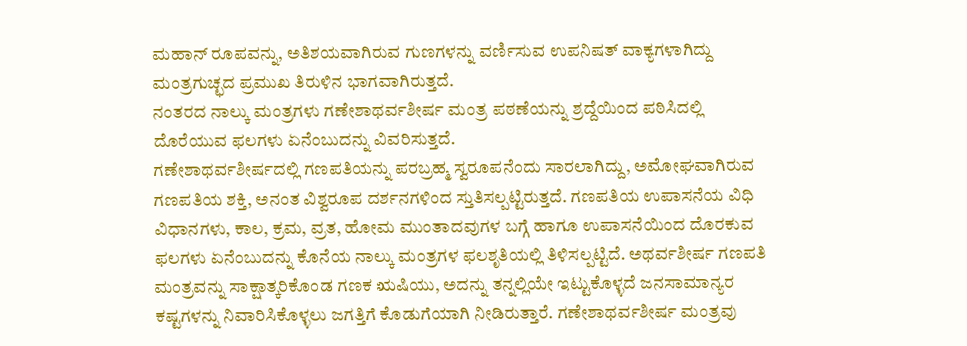ಮಹಾನ್ ರೂಪವನ್ನು, ಅತಿಶಯವಾಗಿರುವ ಗುಣಗಳನ್ನು ವರ್ಣಿಸುವ ಉಪನಿಷತ್ ವಾಕ್ಯಗಳಾಗಿದ್ದು ಮಂತ್ರಗುಚ್ಛದ ಪ್ರಮುಖ ತಿರುಳಿನ ಭಾಗವಾಗಿರುತ್ತದೆ.
ನಂತರದ ನಾಲ್ಕು ಮಂತ್ರಗಳು ಗಣೇಶಾಥರ್ವಶೀರ್ಷ ಮಂತ್ರ ಪಠಣೆಯನ್ನು ಶ್ರದ್ದೆಯಿಂದ ಪಠಿಸಿದಲ್ಲಿ ದೊರೆಯುವ ಫಲಗಳು ಏನೆಂಬುದನ್ನು ವಿವರಿಸುತ್ತದೆ.
ಗಣೇಶಾಥರ್ವಶೀರ್ಷದಲ್ಲಿ ಗಣಪತಿಯನ್ನು ಪರಬ್ರಹ್ಮ ಸ್ವರೂಪನೆಂದು ಸಾರಲಾಗಿದ್ದು, ಅಮೋಘವಾಗಿರುವ ಗಣಪತಿಯ ಶಕ್ತಿ, ಅನಂತ ವಿಶ್ವರೂಪ ದರ್ಶನಗಳಿಂದ ಸ್ತುತಿಸಲ್ಪಟ್ಟಿರುತ್ತದೆ. ಗಣಪತಿಯ ಉಪಾಸನೆಯ ವಿಧಿ ವಿಧಾನಗಳು, ಕಾಲ, ಕ್ರಮ, ವ್ರತ, ಹೋಮ ಮುಂತಾದವುಗಳ ಬಗ್ಗೆ ಹಾಗೂ ಉಪಾಸನೆಯಿಂದ ದೊರಕುವ ಫಲಗಳು ಏನೆಂಬುದನ್ನು ಕೊನೆಯ ನಾಲ್ಕು ಮಂತ್ರಗಳ ಫಲಶೃತಿಯಲ್ಲಿ ತಿಳಿಸಲ್ಪಟ್ಟಿದೆ. ಅಥರ್ವಶೀರ್ಷ ಗಣಪತಿ ಮಂತ್ರವನ್ನು ಸಾಕ್ಷಾತ್ಕರಿಕೊಂಡ ಗಣಕ ಋಷಿಯು, ಅದನ್ನು ತನ್ನಲ್ಲಿಯೇ ಇಟ್ಟುಕೊಳ್ಳದೆ ಜನಸಾಮಾನ್ಯರ ಕಷ್ಟಗಳನ್ನು ನಿವಾರಿಸಿಕೊಳ್ಳಲು ಜಗತ್ತಿಗೆ ಕೊಡುಗೆಯಾಗಿ ನೀಡಿರುತ್ತಾರೆ. ಗಣೇಶಾಥರ್ವಶೀರ್ಷ ಮಂತ್ರವು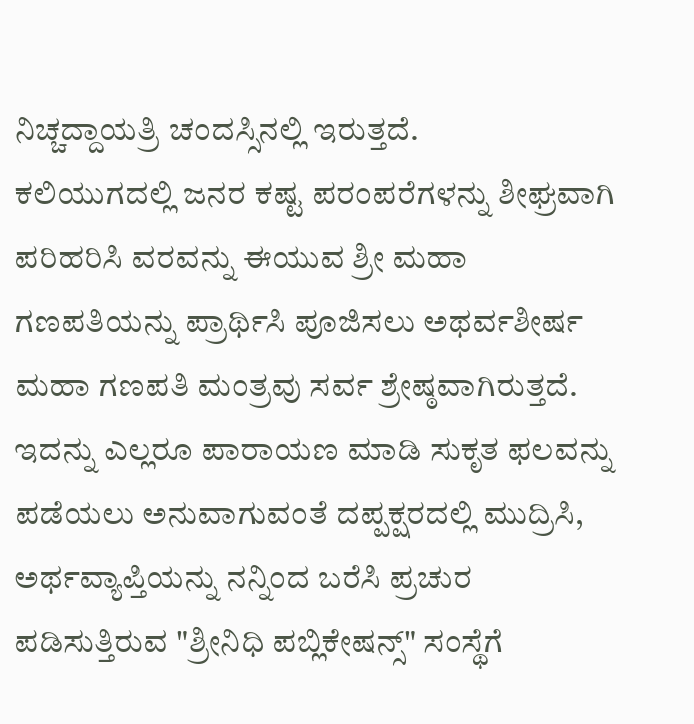ನಿಚ್ಚದ್ದಾಯತ್ರಿ ಚಂದಸ್ಸಿನಲ್ಲಿ ಇರುತ್ತದೆ.
ಕಲಿಯುಗದಲ್ಲಿ ಜನರ ಕಷ್ಟ ಪರಂಪರೆಗಳನ್ನು ಶೀಘ್ರವಾಗಿ ಪರಿಹರಿಸಿ ವರವನ್ನು ಈಯುವ ಶ್ರೀ ಮಹಾ ಗಣಪತಿಯನ್ನು ಪ್ರಾರ್ಥಿಸಿ ಪೂಜಿಸಲು ಅಥರ್ವಶೀರ್ಷ ಮಹಾ ಗಣಪತಿ ಮಂತ್ರವು ಸರ್ವ ಶ್ರೇಷ್ಠವಾಗಿರುತ್ತದೆ.
ಇದನ್ನು ಎಲ್ಲರೂ ಪಾರಾಯಣ ಮಾಡಿ ಸುಕೃತ ಫಲವನ್ನು ಪಡೆಯಲು ಅನುವಾಗುವಂತೆ ದಪ್ಪಕ್ಷರದಲ್ಲಿ ಮುದ್ರಿಸಿ, ಅರ್ಥವ್ಯಾಪ್ತಿಯನ್ನು ನನ್ನಿಂದ ಬರೆಸಿ ಪ್ರಚುರ ಪಡಿಸುತ್ತಿರುವ "ಶ್ರೀನಿಧಿ ಪಬ್ಲಿಕೇಷನ್ಸ್" ಸಂಸ್ಥೆಗೆ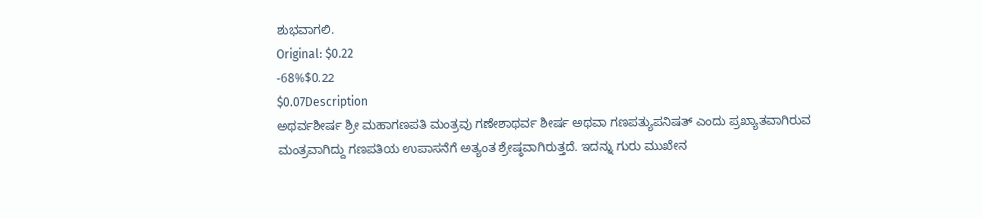ಶುಭವಾಗಲಿ.
Original: $0.22
-68%$0.22
$0.07Description
ಅಥರ್ವಶೀರ್ಷ ಶ್ರೀ ಮಹಾಗಣಪತಿ ಮಂತ್ರವು ಗಣೇಶಾಥರ್ವ ಶೀರ್ಷ ಅಥವಾ ಗಣಪತ್ಯುಪನಿಷತ್ ಎಂದು ಪ್ರಖ್ಯಾತವಾಗಿರುವ ಮಂತ್ರವಾಗಿದ್ದು ಗಣಪತಿಯ ಉಪಾಸನೆಗೆ ಅತ್ಯಂತ ಶ್ರೇಷ್ಠವಾಗಿರುತ್ತದೆ. ಇದನ್ನು ಗುರು ಮುಖೇನ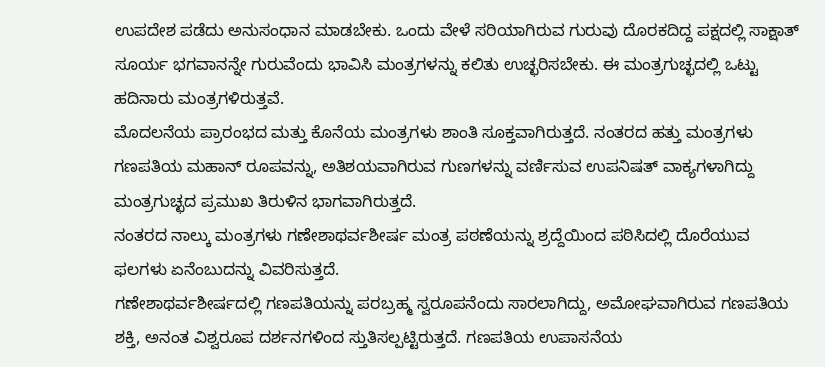ಉಪದೇಶ ಪಡೆದು ಅನುಸಂಧಾನ ಮಾಡಬೇಕು. ಒಂದು ವೇಳೆ ಸರಿಯಾಗಿರುವ ಗುರುವು ದೊರಕದಿದ್ದ ಪಕ್ಷದಲ್ಲಿ ಸಾಕ್ಷಾತ್ ಸೂರ್ಯ ಭಗವಾನನ್ನೇ ಗುರುವೆಂದು ಭಾವಿಸಿ ಮಂತ್ರಗಳನ್ನು ಕಲಿತು ಉಚ್ಛರಿಸಬೇಕು. ಈ ಮಂತ್ರಗುಚ್ಛದಲ್ಲಿ ಒಟ್ಟು ಹದಿನಾರು ಮಂತ್ರಗಳಿರುತ್ತವೆ.
ಮೊದಲನೆಯ ಪ್ರಾರಂಭದ ಮತ್ತು ಕೊನೆಯ ಮಂತ್ರಗಳು ಶಾಂತಿ ಸೂಕ್ತವಾಗಿರುತ್ತದೆ. ನಂತರದ ಹತ್ತು ಮಂತ್ರಗಳು ಗಣಪತಿಯ ಮಹಾನ್ ರೂಪವನ್ನು, ಅತಿಶಯವಾಗಿರುವ ಗುಣಗಳನ್ನು ವರ್ಣಿಸುವ ಉಪನಿಷತ್ ವಾಕ್ಯಗಳಾಗಿದ್ದು ಮಂತ್ರಗುಚ್ಛದ ಪ್ರಮುಖ ತಿರುಳಿನ ಭಾಗವಾಗಿರುತ್ತದೆ.
ನಂತರದ ನಾಲ್ಕು ಮಂತ್ರಗಳು ಗಣೇಶಾಥರ್ವಶೀರ್ಷ ಮಂತ್ರ ಪಠಣೆಯನ್ನು ಶ್ರದ್ದೆಯಿಂದ ಪಠಿಸಿದಲ್ಲಿ ದೊರೆಯುವ ಫಲಗಳು ಏನೆಂಬುದನ್ನು ವಿವರಿಸುತ್ತದೆ.
ಗಣೇಶಾಥರ್ವಶೀರ್ಷದಲ್ಲಿ ಗಣಪತಿಯನ್ನು ಪರಬ್ರಹ್ಮ ಸ್ವರೂಪನೆಂದು ಸಾರಲಾಗಿದ್ದು, ಅಮೋಘವಾಗಿರುವ ಗಣಪತಿಯ ಶಕ್ತಿ, ಅನಂತ ವಿಶ್ವರೂಪ ದರ್ಶನಗಳಿಂದ ಸ್ತುತಿಸಲ್ಪಟ್ಟಿರುತ್ತದೆ. ಗಣಪತಿಯ ಉಪಾಸನೆಯ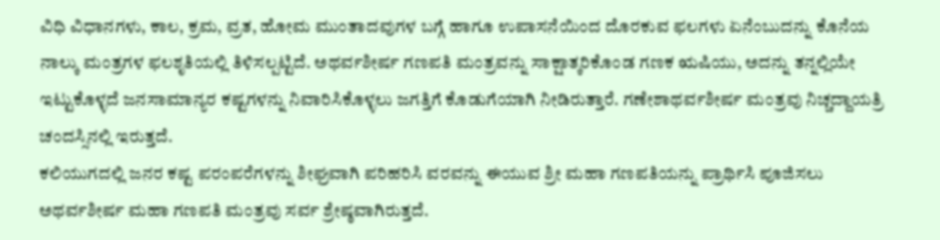ವಿಧಿ ವಿಧಾನಗಳು, ಕಾಲ, ಕ್ರಮ, ವ್ರತ, ಹೋಮ ಮುಂತಾದವುಗಳ ಬಗ್ಗೆ ಹಾಗೂ ಉಪಾಸನೆಯಿಂದ ದೊರಕುವ ಫಲಗಳು ಏನೆಂಬುದನ್ನು ಕೊನೆಯ ನಾಲ್ಕು ಮಂತ್ರಗಳ ಫಲಶೃತಿಯಲ್ಲಿ ತಿಳಿಸಲ್ಪಟ್ಟಿದೆ. ಅಥರ್ವಶೀರ್ಷ ಗಣಪತಿ ಮಂತ್ರವನ್ನು ಸಾಕ್ಷಾತ್ಕರಿಕೊಂಡ ಗಣಕ ಋಷಿಯು, ಅದನ್ನು ತನ್ನಲ್ಲಿಯೇ ಇಟ್ಟುಕೊಳ್ಳದೆ ಜನಸಾಮಾನ್ಯರ ಕಷ್ಟಗಳನ್ನು ನಿವಾರಿಸಿಕೊಳ್ಳಲು ಜಗತ್ತಿಗೆ ಕೊಡುಗೆಯಾಗಿ ನೀಡಿರುತ್ತಾರೆ. ಗಣೇಶಾಥರ್ವಶೀರ್ಷ ಮಂತ್ರವು ನಿಚ್ಚದ್ದಾಯತ್ರಿ ಚಂದಸ್ಸಿನಲ್ಲಿ ಇರುತ್ತದೆ.
ಕಲಿಯುಗದಲ್ಲಿ ಜನರ ಕಷ್ಟ ಪರಂಪರೆಗಳನ್ನು ಶೀಘ್ರವಾಗಿ ಪರಿಹರಿಸಿ ವರವನ್ನು ಈಯುವ ಶ್ರೀ ಮಹಾ ಗಣಪತಿಯನ್ನು ಪ್ರಾರ್ಥಿಸಿ ಪೂಜಿಸಲು ಅಥರ್ವಶೀರ್ಷ ಮಹಾ ಗಣಪತಿ ಮಂತ್ರವು ಸರ್ವ ಶ್ರೇಷ್ಠವಾಗಿರುತ್ತದೆ.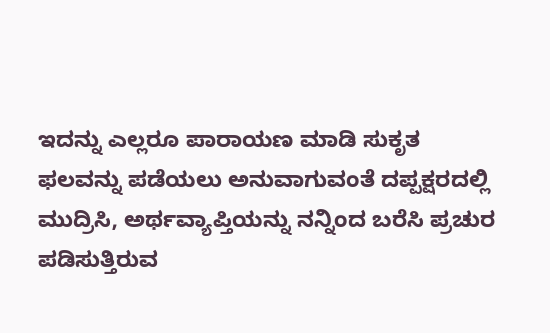ಇದನ್ನು ಎಲ್ಲರೂ ಪಾರಾಯಣ ಮಾಡಿ ಸುಕೃತ ಫಲವನ್ನು ಪಡೆಯಲು ಅನುವಾಗುವಂತೆ ದಪ್ಪಕ್ಷರದಲ್ಲಿ ಮುದ್ರಿಸಿ, ಅರ್ಥವ್ಯಾಪ್ತಿಯನ್ನು ನನ್ನಿಂದ ಬರೆಸಿ ಪ್ರಚುರ ಪಡಿಸುತ್ತಿರುವ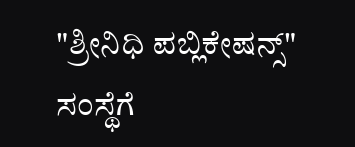"ಶ್ರೀನಿಧಿ ಪಬ್ಲಿಕೇಷನ್ಸ್" ಸಂಸ್ಥೆಗೆ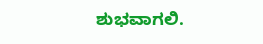ಶುಭವಾಗಲಿ.